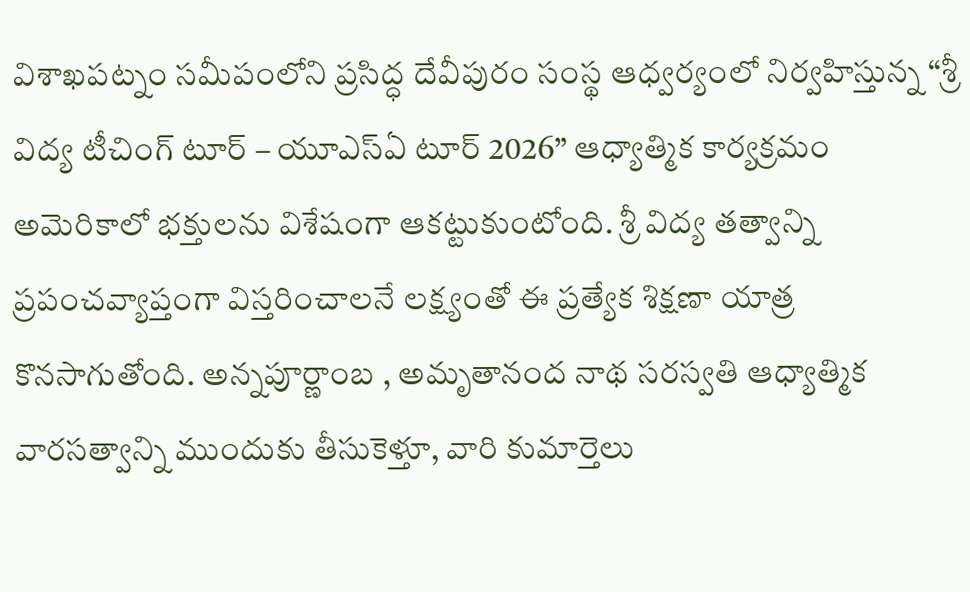విశాఖపట్నం సమీపంలోని ప్రసిద్ధ దేవీపురం సంస్థ ఆధ్వర్యంలో నిర్వహిస్తున్న “శ్రీ విద్య టీచింగ్ టూర్ – యూఎస్ఏ టూర్ 2026” ఆధ్యాత్మిక కార్యక్రమం అమెరికాలో భక్తులను విశేషంగా ఆకట్టుకుంటోంది. శ్రీ విద్య తత్వాన్ని ప్రపంచవ్యాప్తంగా విస్తరించాలనే లక్ష్యంతో ఈ ప్రత్యేక శిక్షణా యాత్ర కొనసాగుతోంది. అన్నపూర్ణాంబ , అమృతానంద నాథ సరస్వతి ఆధ్యాత్మిక వారసత్వాన్ని ముందుకు తీసుకెళ్తూ, వారి కుమార్తెలు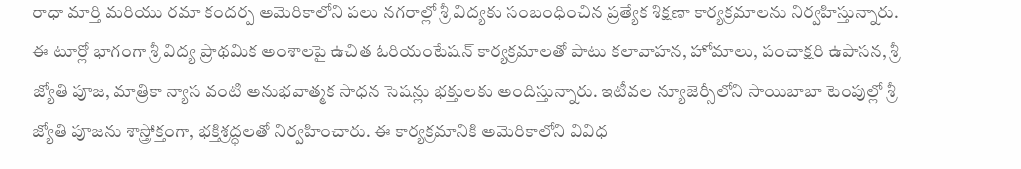రాధా మార్తి మరియు రమా కందర్ప అమెరికాలోని పలు నగరాల్లో శ్రీ విద్యకు సంబంధించిన ప్రత్యేక శిక్షణా కార్యక్రమాలను నిర్వహిస్తున్నారు. ఈ టూర్లో భాగంగా శ్రీ విద్య ప్రాథమిక అంశాలపై ఉచిత ఓరియంటేషన్ కార్యక్రమాలతో పాటు కలావాహన, హోమాలు, పంచాక్షరి ఉపాసన, శ్రీ జ్యోతి పూజ, మాత్రికా న్యాస వంటి అనుభవాత్మక సాధన సెషన్లు భక్తులకు అందిస్తున్నారు. ఇటీవల న్యూజెర్సీలోని సాయిబాబా టెంపుల్లో శ్రీ జ్యోతి పూజను శాస్త్రోక్తంగా, భక్తిశ్రద్ధలతో నిర్వహించారు. ఈ కార్యక్రమానికి అమెరికాలోని వివిధ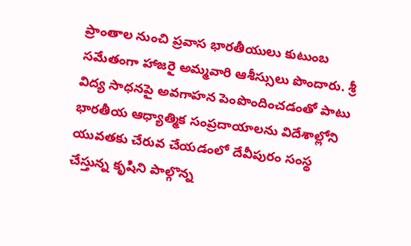ప్రాంతాల నుంచి ప్రవాస భారతీయులు కుటుంబ సమేతంగా హాజరై అమ్మవారి ఆశీస్సులు పొందారు. శ్రీ విద్య సాధనపై అవగాహన పెంపొందించడంతో పాటు భారతీయ ఆధ్యాత్మిక సంప్రదాయాలను విదేశాల్లోని యువతకు చేరువ చేయడంలో దేవీపురం సంస్థ చేస్తున్న కృషిని పాల్గొన్న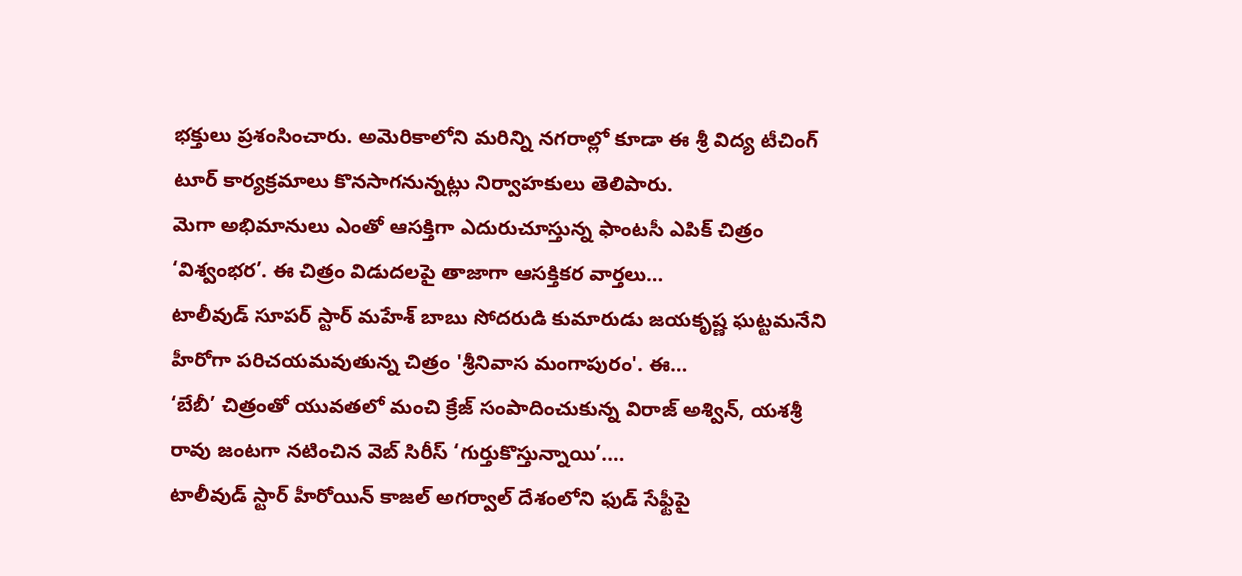భక్తులు ప్రశంసించారు. అమెరికాలోని మరిన్ని నగరాల్లో కూడా ఈ శ్రీ విద్య టీచింగ్ టూర్ కార్యక్రమాలు కొనసాగనున్నట్లు నిర్వాహకులు తెలిపారు.
మెగా అభిమానులు ఎంతో ఆసక్తిగా ఎదురుచూస్తున్న ఫాంటసీ ఎపిక్ చిత్రం ‘విశ్వంభర’. ఈ చిత్రం విడుదలపై తాజాగా ఆసక్తికర వార్తలు…
టాలీవుడ్ సూపర్ స్టార్ మహేశ్ బాబు సోదరుడి కుమారుడు జయకృష్ణ ఘట్టమనేని హీరోగా పరిచయమవుతున్న చిత్రం 'శ్రీనివాస మంగాపురం'. ఈ…
‘బేబీ’ చిత్రంతో యువతలో మంచి క్రేజ్ సంపాదించుకున్న విరాజ్ అశ్విన్, యశశ్రీ రావు జంటగా నటించిన వెబ్ సిరీస్ ‘గుర్తుకొస్తున్నాయి’.…
టాలీవుడ్ స్టార్ హీరోయిన్ కాజల్ అగర్వాల్ దేశంలోని ఫుడ్ సేఫ్టీపై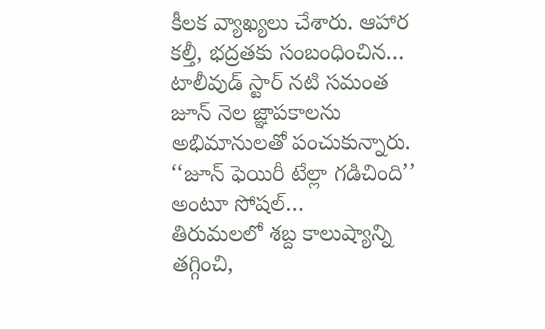కీలక వ్యాఖ్యలు చేశారు. ఆహార కల్తీ, భద్రతకు సంబంధించిన…
టాలీవుడ్ స్టార్ నటి సమంత జూన్ నెల జ్ఞాపకాలను అభిమానులతో పంచుకున్నారు. ‘‘జూన్ ఫెయిరీ టేల్లా గడిచింది’’ అంటూ సోషల్…
తిరుమలలో శబ్ద కాలుష్యాన్ని తగ్గించి,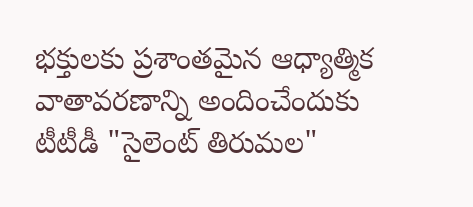భక్తులకు ప్రశాంతమైన ఆధ్యాత్మిక వాతావరణాన్ని అందించేందుకు టీటీడీ "సైలెంట్ తిరుమల"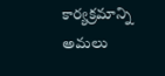కార్యక్రమాన్ని అమలు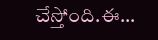చేస్తోంది.ఈ…